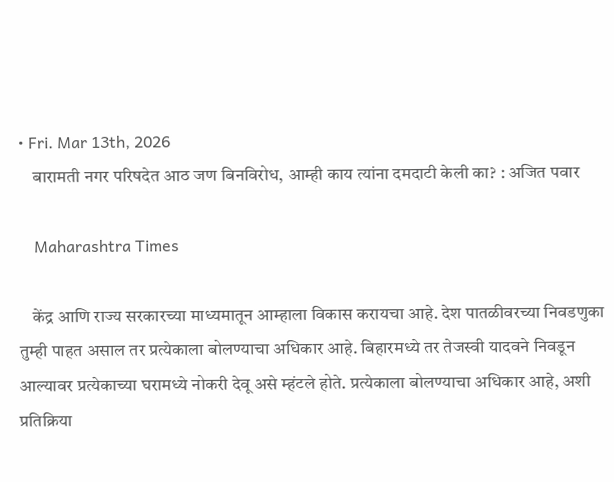• Fri. Mar 13th, 2026
    बारामती नगर परिषदेत आठ जण बिनविरोध, आम्ही काय त्यांना दमदाटी केली का? : अजित पवार

    Maharashtra Times

    केंद्र आणि राज्य सरकारच्या माध्यमातून आम्हाला विकास करायचा आहे. देश पातळीवरच्या निवडणुका तुम्ही पाहत असाल तर प्रत्येकाला बोलण्याचा अधिकार आहे. बिहारमध्ये तर तेजस्वी यादवने निवडून आल्यावर प्रत्येकाच्या घरामध्ये नोकरी देवू असे म्हंटले होते. प्रत्येकाला बोलण्याचा अधिकार आहे, अशी प्रतिक्रिया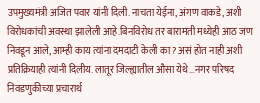उपमुख्यमंत्री अजित पवार यांनी दिली. नाचता येईना, अंगण वाकडे, अशी विरोधकांची अवस्था झालेली आहे.बिनविरोध तर बारामती मध्येही आठ जण निवडून आले, आम्ही काय त्यांना दमदाटी केली का? असं होत नाही अशी प्रतिक्रियाही त्यांनी दिलीय. लातूर जिल्ह्यातील औसा येथे…नगर परिषद निवडणुकीच्या प्रचारार्थ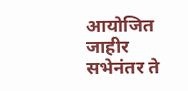आयोजित जाहीर सभेनंतर ते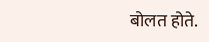बोलत होते.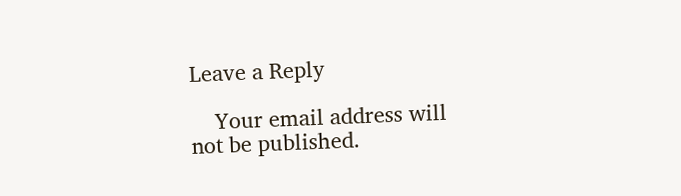Leave a Reply

    Your email address will not be published.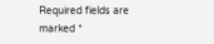Required fields are marked *